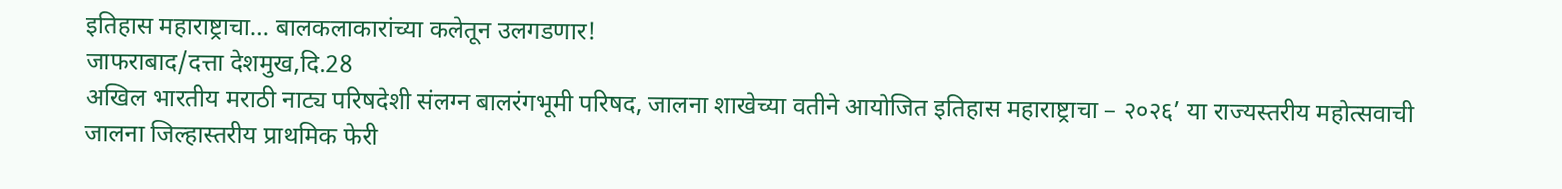इतिहास महाराष्ट्राचा… बालकलाकारांच्या कलेतून उलगडणार!
जाफराबाद/दत्ता देशमुख,दि.28
अखिल भारतीय मराठी नाट्य परिषदेशी संलग्न बालरंगभूमी परिषद, जालना शाखेच्या वतीने आयोजित इतिहास महाराष्ट्राचा – २०२६’ या राज्यस्तरीय महोत्सवाची जालना जिल्हास्तरीय प्राथमिक फेरी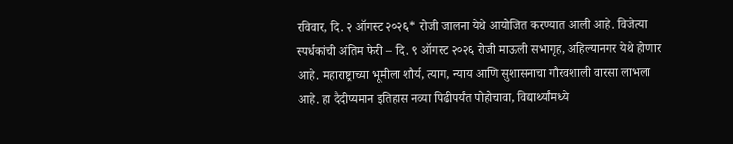रविवार, दि. २ ऑगस्ट २०२६* रोजी जालना येथे आयोजित करण्यात आली आहे. विजेत्या स्पर्धकांची अंतिम फेरी – दि. ९ ऑगस्ट २०२६ रोजी माऊली सभागृह, अहिल्यानगर येथे होणार आहे. महाराष्ट्राच्या भूमीला शौर्य, त्याग, न्याय आणि सुशासनाचा गौरवशाली वारसा लाभला आहे. हा दैदीप्यमान इतिहास नव्या पिढीपर्यंत पोहोचावा, विद्यार्थ्यांमध्ये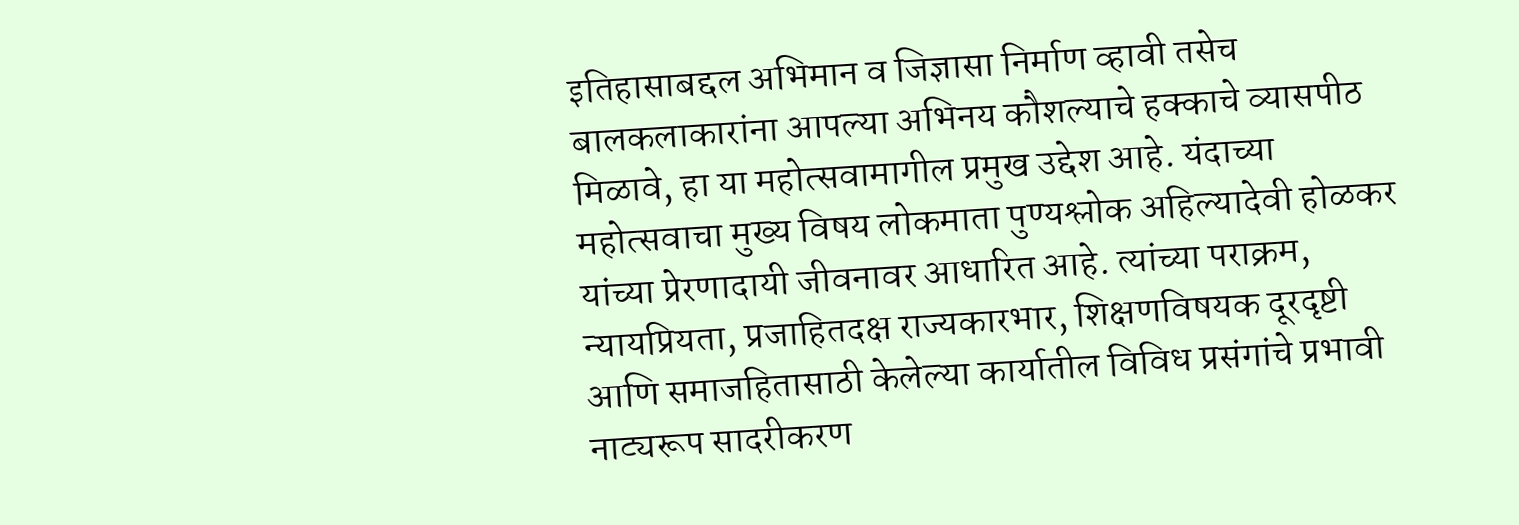इतिहासाबद्दल अभिमान व जिज्ञासा निर्माण व्हावी तसेच बालकलाकारांना आपल्या अभिनय कौशल्याचे हक्काचे व्यासपीठ मिळावे, हा या महोत्सवामागील प्रमुख उद्देश आहे. यंदाच्या महोत्सवाचा मुख्य विषय लोकमाता पुण्यश्लोक अहिल्यादेवी होळकर यांच्या प्रेरणादायी जीवनावर आधारित आहे. त्यांच्या पराक्रम, न्यायप्रियता, प्रजाहितदक्ष राज्यकारभार, शिक्षणविषयक दूरदृष्टी आणि समाजहितासाठी केलेल्या कार्यातील विविध प्रसंगांचे प्रभावी नाट्यरूप सादरीकरण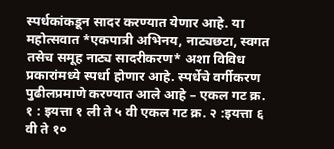स्पर्धकांकडून सादर करण्यात येणार आहे. या महोत्सवात *एकपात्री अभिनय, नाट्यछटा, स्वगत तसेच समूह नाट्य सादरीकरण* अशा विविध प्रकारांमध्ये स्पर्धा होणार आहे. स्पर्धेचे वर्गीकरण पुढीलप्रमाणे करण्यात आले आहे – एकल गट क्र. १ : इयत्ता १ ली ते ५ वी एकल गट क्र. २ :इयत्ता ६ वी ते १०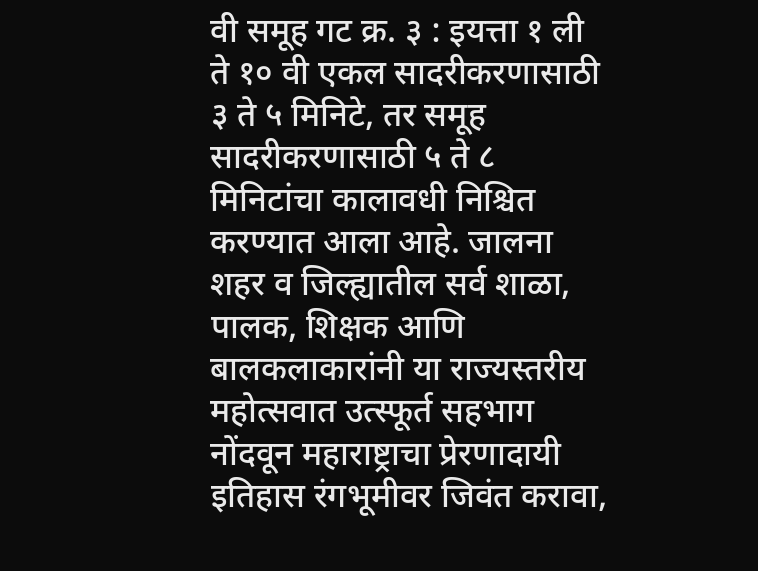वी समूह गट क्र. ३ : इयत्ता १ ली ते १० वी एकल सादरीकरणासाठी ३ ते ५ मिनिटे, तर समूह सादरीकरणासाठी ५ ते ८ मिनिटांचा कालावधी निश्चित करण्यात आला आहे. जालना शहर व जिल्ह्यातील सर्व शाळा, पालक, शिक्षक आणि बालकलाकारांनी या राज्यस्तरीय महोत्सवात उत्स्फूर्त सहभाग नोंदवून महाराष्ट्राचा प्रेरणादायी इतिहास रंगभूमीवर जिवंत करावा,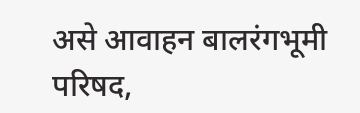असे आवाहन बालरंगभूमी परिषद,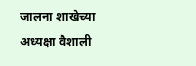जालना शाखेच्या अध्यक्षा वैशाली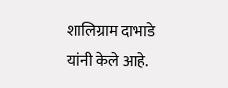शालिग्राम दाभाडे यांनी केले आहे.